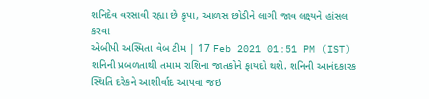શનિદેવ વરસાવી રહ્યા છે કૃપા, આળસ છોડીને લાગી જાવ લક્ષ્યને હાંસલ કરવા
એબીપી અસ્મિતા વેબ ટીમ | 17 Feb 2021 01:51 PM (IST)
શનિની પ્રબળતાથી તમામ રાશિના જાતકોને ફાયદો થશે. શનિની આનંદકારક સ્થિતિ દરેકને આશીર્વાદ આપવા જઇ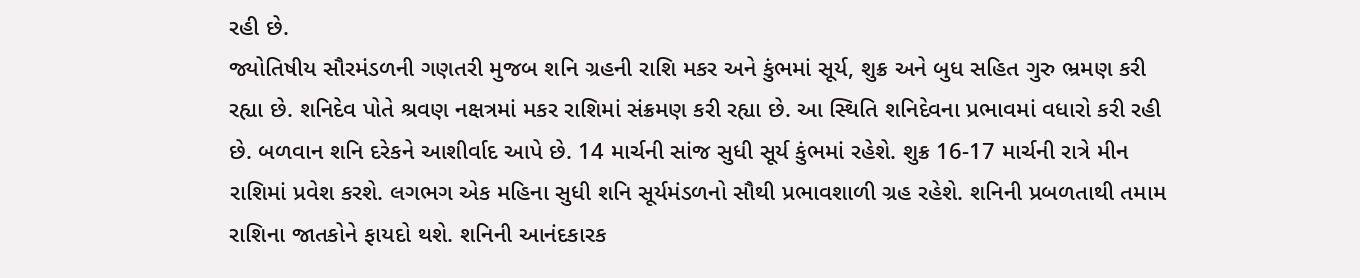રહી છે.
જ્યોતિષીય સૌરમંડળની ગણતરી મુજબ શનિ ગ્રહની રાશિ મકર અને કુંભમાં સૂર્ય, શુક્ર અને બુધ સહિત ગુરુ ભ્રમણ કરી રહ્યા છે. શનિદેવ પોતે શ્રવણ નક્ષત્રમાં મકર રાશિમાં સંક્રમણ કરી રહ્યા છે. આ સ્થિતિ શનિદેવના પ્રભાવમાં વધારો કરી રહી છે. બળવાન શનિ દરેકને આશીર્વાદ આપે છે. 14 માર્ચની સાંજ સુધી સૂર્ય કુંભમાં રહેશે. શુક્ર 16-17 માર્ચની રાત્રે મીન રાશિમાં પ્રવેશ કરશે. લગભગ એક મહિના સુધી શનિ સૂર્યમંડળનો સૌથી પ્રભાવશાળી ગ્રહ રહેશે. શનિની પ્રબળતાથી તમામ રાશિના જાતકોને ફાયદો થશે. શનિની આનંદકારક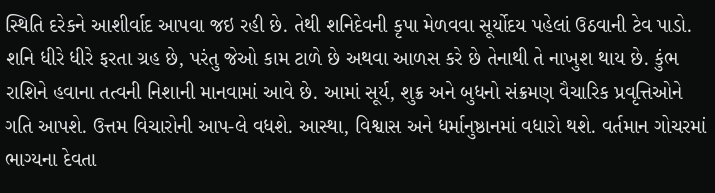સ્થિતિ દરેકને આશીર્વાદ આપવા જઇ રહી છે. તેથી શનિદેવની કૃપા મેળવવા સૂર્યોદય પહેલાં ઉઠવાની ટેવ પાડો. શનિ ધીરે ધીરે ફરતા ગ્રહ છે, પરંતુ જેઓ કામ ટાળે છે અથવા આળસ કરે છે તેનાથી તે નાખુશ થાય છે. કુંભ રાશિને હવાના તત્વની નિશાની માનવામાં આવે છે. આમાં સૂર્ય, શુક્ર અને બુધનો સંક્રમણ વૈચારિક પ્રવૃત્તિઓને ગતિ આપશે. ઉત્તમ વિચારોની આપ-લે વધશે. આસ્થા, વિશ્વાસ અને ધર્માનુષ્ઠાનમાં વધારો થશે. વર્તમાન ગોચરમાં ભાગ્યના દેવતા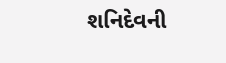શનિદેવની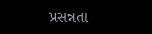પ્રસન્નતા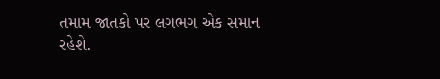તમામ જાતકો પર લગભગ એક સમાન રહેશે.